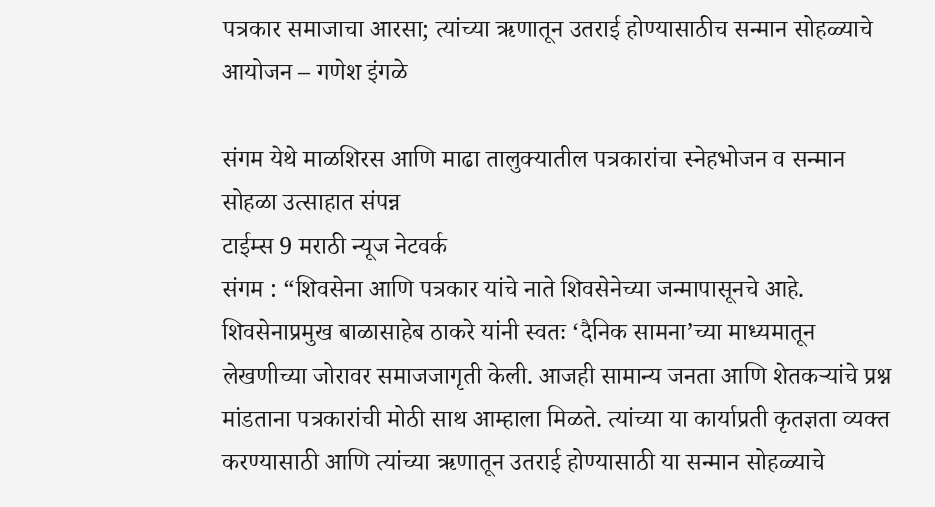पत्रकार समाजाचा आरसा; त्यांच्या ऋणातून उतराई होण्यासाठीच सन्मान सोहळ्याचे आयोजन – गणेश इंगळे

संगम येथे माळशिरस आणि माढा तालुक्यातील पत्रकारांचा स्नेहभोजन व सन्मान सोहळा उत्साहात संपन्न
टाईम्स 9 मराठी न्यूज नेटवर्क
संगम : “शिवसेना आणि पत्रकार यांचे नाते शिवसेनेच्या जन्मापासूनचे आहे. शिवसेनाप्रमुख बाळासाहेब ठाकरे यांनी स्वतः ‘दैनिक सामना’च्या माध्यमातून लेखणीच्या जोरावर समाजजागृती केली. आजही सामान्य जनता आणि शेतकऱ्यांचे प्रश्न मांडताना पत्रकारांची मोठी साथ आम्हाला मिळते. त्यांच्या या कार्याप्रती कृतज्ञता व्यक्त करण्यासाठी आणि त्यांच्या ऋणातून उतराई होण्यासाठी या सन्मान सोहळ्याचे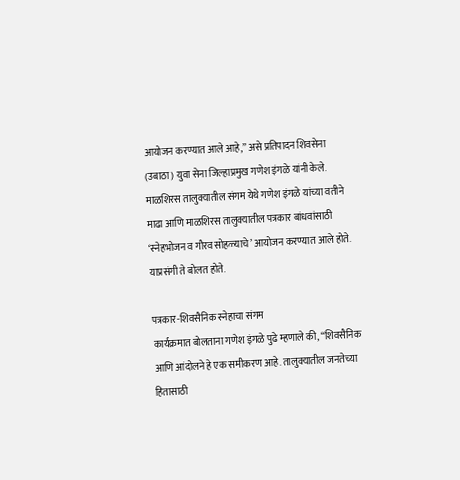आयोजन करण्यात आले आहे,” असे प्रतिपादन शिवसेना (उबाठा) युवा सेना जिल्हाप्रमुख गणेश इंगळे यांनी केले.
माळशिरस तालुक्यातील संगम येथे गणेश इंगळे यांच्या वतीने माढा आणि माळशिरस तालुक्यातील पत्रकार बांधवांसाठी ‘स्नेहभोजन व गौरव सोहळ्याचे’ आयोजन करण्यात आले होते. याप्रसंगी ते बोलत होते.

पत्रकार-शिवसैनिक स्नेहाचा संगम
कार्यक्रमात बोलताना गणेश इंगळे पुढे म्हणाले की, “शिवसैनिक आणि आंदोलने हे एक समीकरण आहे. तालुक्यातील जनतेच्या हितासाठी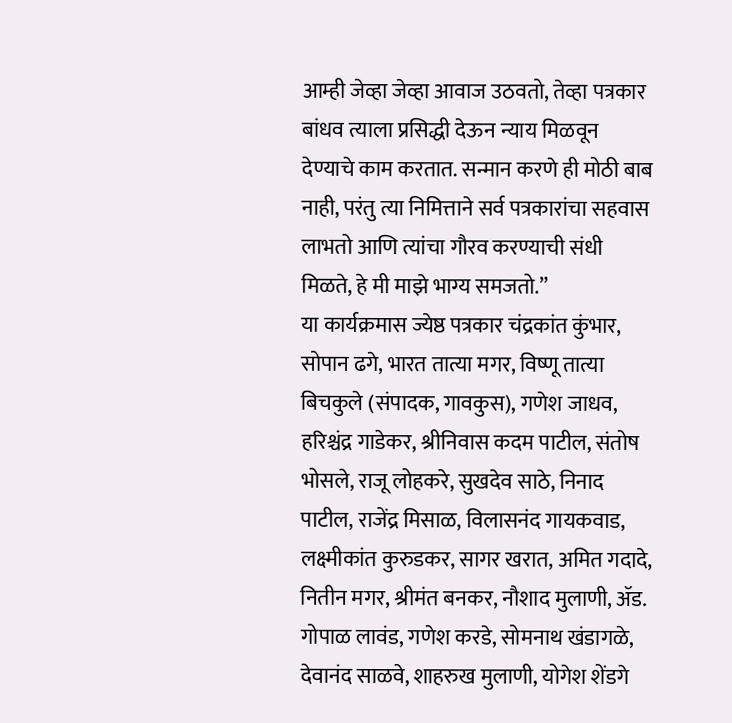आम्ही जेव्हा जेव्हा आवाज उठवतो, तेव्हा पत्रकार बांधव त्याला प्रसिद्धी देऊन न्याय मिळवून देण्याचे काम करतात. सन्मान करणे ही मोठी बाब नाही, परंतु त्या निमित्ताने सर्व पत्रकारांचा सहवास लाभतो आणि त्यांचा गौरव करण्याची संधी मिळते, हे मी माझे भाग्य समजतो.”
या कार्यक्रमास ज्येष्ठ पत्रकार चंद्रकांत कुंभार, सोपान ढगे, भारत तात्या मगर, विष्णू तात्या बिचकुले (संपादक, गावकुस), गणेश जाधव, हरिश्चंद्र गाडेकर, श्रीनिवास कदम पाटील, संतोष भोसले, राजू लोहकरे, सुखदेव साठे, निनाद पाटील, राजेंद्र मिसाळ, विलासनंद गायकवाड, लक्ष्मीकांत कुरुडकर, सागर खरात, अमित गदादे, नितीन मगर, श्रीमंत बनकर, नौशाद मुलाणी, ॲड. गोपाळ लावंड, गणेश करडे, सोमनाथ खंडागळे, देवानंद साळवे, शाहरुख मुलाणी, योगेश शेंडगे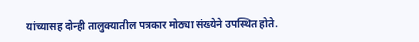यांच्यासह दोन्ही तालुक्यातील पत्रकार मोठ्या संख्येने उपस्थित होते.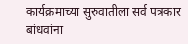कार्यक्रमाच्या सुरुवातीला सर्व पत्रकार बांधवांना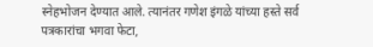स्नेहभोजन देण्यात आले. त्यानंतर गणेश इंगळे यांच्या हस्ते सर्व पत्रकारांचा भगवा फेटा,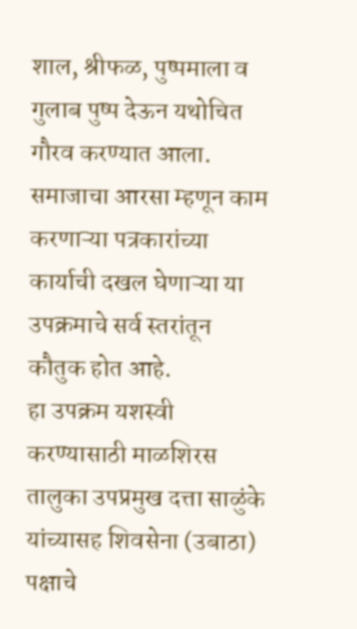शाल, श्रीफळ, पुष्पमाला व गुलाब पुष्प देऊन यथोचित गौरव करण्यात आला. समाजाचा आरसा म्हणून काम करणाऱ्या पत्रकारांच्या कार्याची दखल घेणाऱ्या या उपक्रमाचे सर्व स्तरांतून कौतुक होत आहे.
हा उपक्रम यशस्वी करण्यासाठी माळशिरस तालुका उपप्रमुख दत्ता साळुंके यांच्यासह शिवसेना (उबाठा) पक्षाचे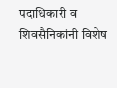पदाधिकारी व शिवसैनिकांनी विशेष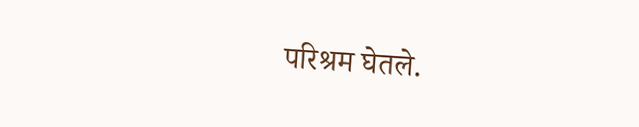परिश्रम घेतले.